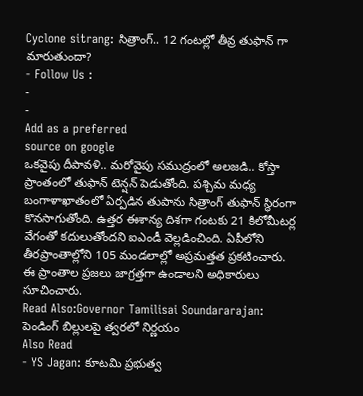Cyclone sitrang: సిత్రాంగ్.. 12 గంటల్లో తీవ్ర తుఫాన్ గా మారుతుందా?
- Follow Us :
-
-
Add as a preferred
source on google
ఒకవైపు దీపావళి.. మరోవైపు సముద్రంలో అలజడి.. కోస్తా ప్రాంతంలో తుఫాన్ టెన్షన్ పెడుతోంది. పశ్చిమ మధ్య బంగాళాఖాతంలో ఏర్పడిన తుపాను సిత్రాంగ్ తుఫాన్ స్థిరంగా కొనసాగుతోంది. ఉత్తర ఈశాన్య దిశగా గంటకు 21 కిలోమీటర్ల వేగంతో కదులుతోందని ఐఎండీ వెల్లడించింది. ఏపీలోని తీరప్రాంతాల్లోని 105 మండలాల్లో అప్రమత్తత ప్రకటించారు. ఈ ప్రాంతాల ప్రజలు జాగ్రత్తగా ఉండాలని అధికారులు సూచించారు.
Read Also:Governor Tamilisai Soundararajan: పెండింగ్ బిల్లులపై త్వరలో నిర్ణయం
Also Read
- YS Jagan: కూటమి ప్రభుత్వ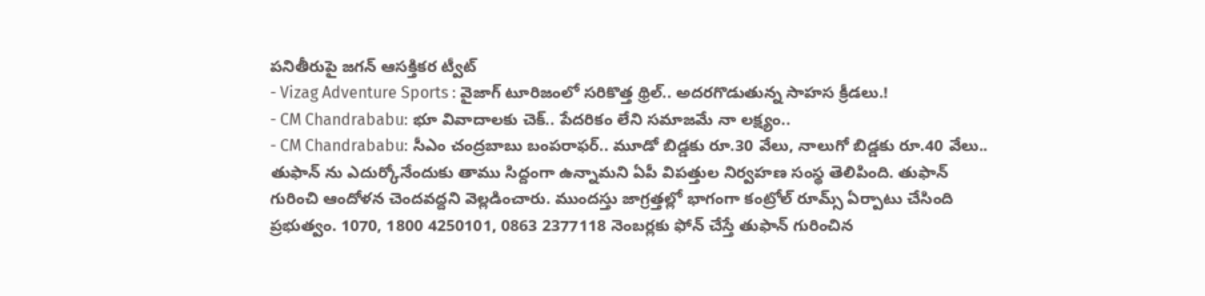పనితీరుపై జగన్ ఆసక్తికర ట్వీట్
- Vizag Adventure Sports : వైజాగ్ టూరిజంలో సరికొత్త థ్రిల్.. అదరగొడుతున్న సాహస క్రీడలు.!
- CM Chandrababu: భూ వివాదాలకు చెక్.. పేదరికం లేని సమాజమే నా లక్ష్యం..
- CM Chandrababu: సీఎం చంద్రబాబు బంపరాఫర్.. మూడో బిడ్డకు రూ.30 వేలు, నాలుగో బిడ్డకు రూ.40 వేలు..
తుఫాన్ ను ఎదుర్కోనేందుకు తాము సిద్దంగా ఉన్నామని ఏపీ విపత్తుల నిర్వహణ సంస్థ తెలిపింది. తుఫాన్ గురించి ఆందోళన చెందవద్దని వెల్లడించారు. ముందస్తు జాగ్రత్తల్లో భాగంగా కంట్రోల్ రూమ్స్ ఏర్పాటు చేసింది ప్రభుత్వం. 1070, 1800 4250101, 0863 2377118 నెంబర్లకు ఫోన్ చేస్తే తుఫాన్ గురించిన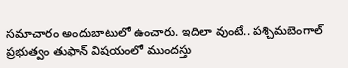సమాచారం అందుబాటులో ఉంచారు. ఇదిలా వుంటే.. పశ్చిమబెంగాల్ ప్రభుత్వం తుఫాన్ విషయంలో ముందస్తు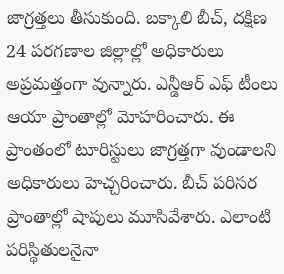జాగ్రత్తలు తీసుకుంది. బక్కాలి బీచ్, దక్షిణ 24 పరగణాల జిల్లాల్లో అధికారులు అప్రమత్తంగా వున్నారు. ఎన్డీఆర్ ఎఫ్ టీంలు ఆయా ప్రాంతాల్లో మోహరించారు. ఈ ప్రాంతంలో టూరిస్టులు జాగ్రత్తగా వుండాలని అధికారులు హెచ్చరించారు. బీచ్ పరిసర ప్రాంతాల్లో షాపులు మూసివేశారు. ఎలాంటి పరిస్థితులనైనా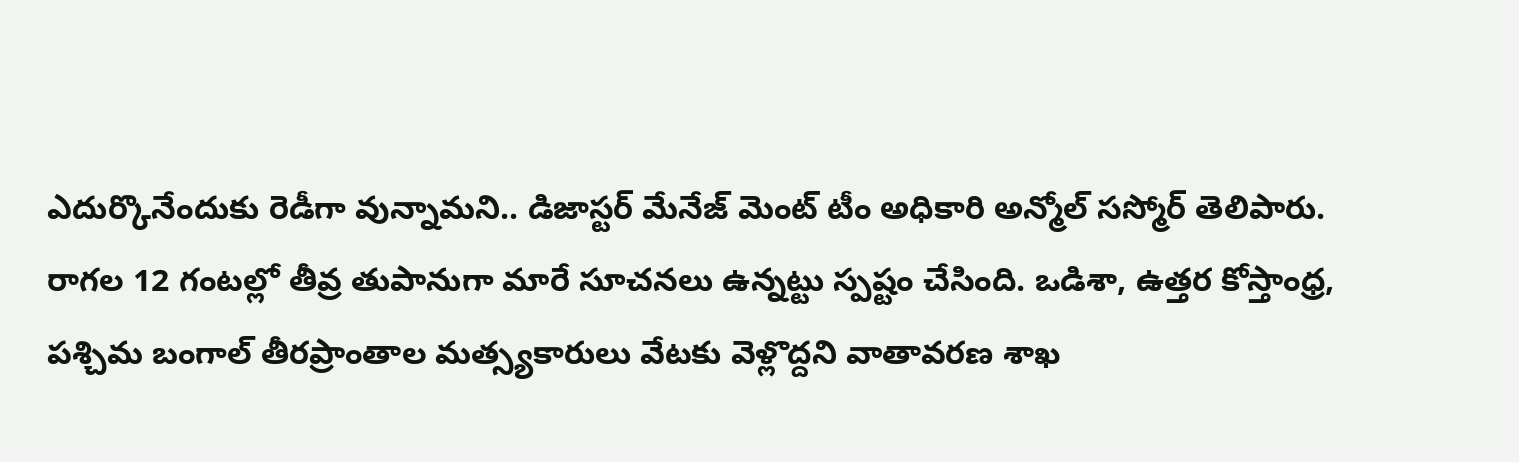ఎదుర్కొనేందుకు రెడీగా వున్నామని.. డిజాస్టర్ మేనేజ్ మెంట్ టీం అధికారి అన్మోల్ సస్మోర్ తెలిపారు.
రాగల 12 గంటల్లో తీవ్ర తుపానుగా మారే సూచనలు ఉన్నట్టు స్పష్టం చేసింది. ఒడిశా, ఉత్తర కోస్తాంధ్ర, పశ్చిమ బంగాల్ తీరప్రాంతాల మత్స్యకారులు వేటకు వెళ్లొద్దని వాతావరణ శాఖ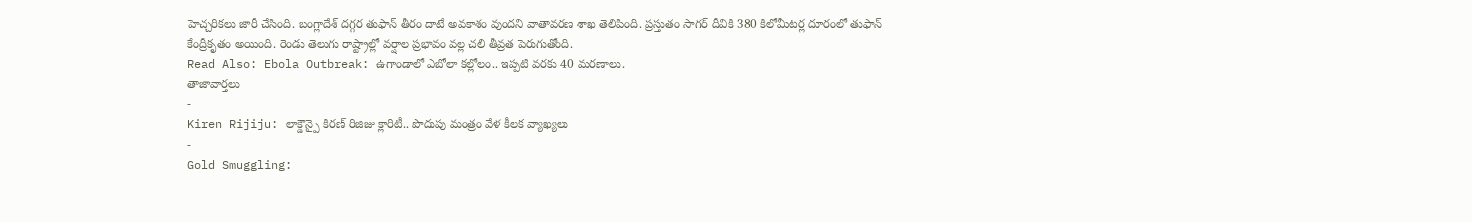హెచ్చరికలు జారీ చేసింది. బంగ్లాదేశ్ దగ్గర తుఫాన్ తీరం దాటే అవకాశం వుందని వాతావరణ శాఖ తెలిపింది. ప్రస్తుతం సాగర్ దీవికి 380 కిలోమీటర్ల దూరంలో తుఫాన్ కేంద్రీకృతం అయింది. రెండు తెలుగు రాష్ట్రాల్లో వర్షాల ప్రభావం వల్ల చలి తీవ్రత పెరుగుతోంది.
Read Also: Ebola Outbreak: ఉగాండాలో ఎబోలా కల్లోలం.. ఇప్పటి వరకు 40 మరణాలు.
తాజావార్తలు
-
Kiren Rijiju: లాక్డౌన్పై కిరణ్ రిజిజు క్లారిటీ.. పొదుపు మంత్రం వేళ కీలక వ్యాఖ్యలు
-
Gold Smuggling: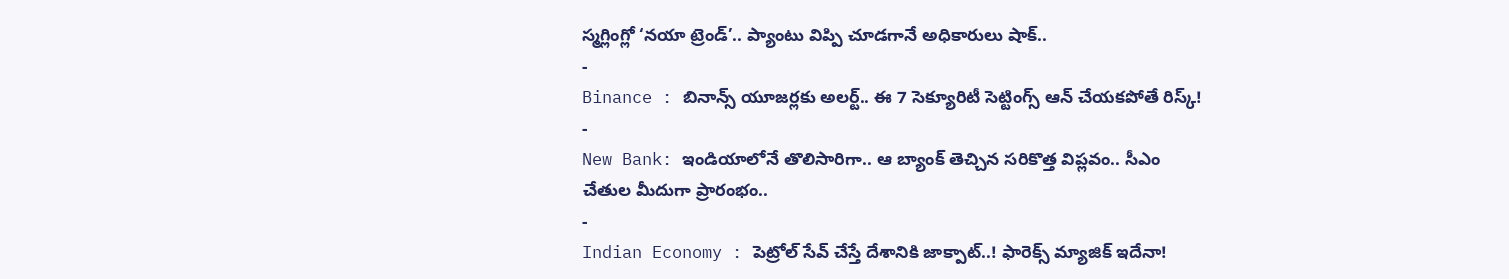స్మగ్లింగ్లో ‘నయా ట్రెండ్’.. ప్యాంటు విప్పి చూడగానే అధికారులు షాక్..
-
Binance : బినాన్స్ యూజర్లకు అలర్ట్.. ఈ 7 సెక్యూరిటీ సెట్టింగ్స్ ఆన్ చేయకపోతే రిస్క్!
-
New Bank: ఇండియాలోనే తొలిసారిగా.. ఆ బ్యాంక్ తెచ్చిన సరికొత్త విప్లవం.. సీఎం చేతుల మీదుగా ప్రారంభం..
-
Indian Economy : పెట్రోల్ సేవ్ చేస్తే దేశానికి జాక్పాట్..! ఫారెక్స్ మ్యాజిక్ ఇదేనా!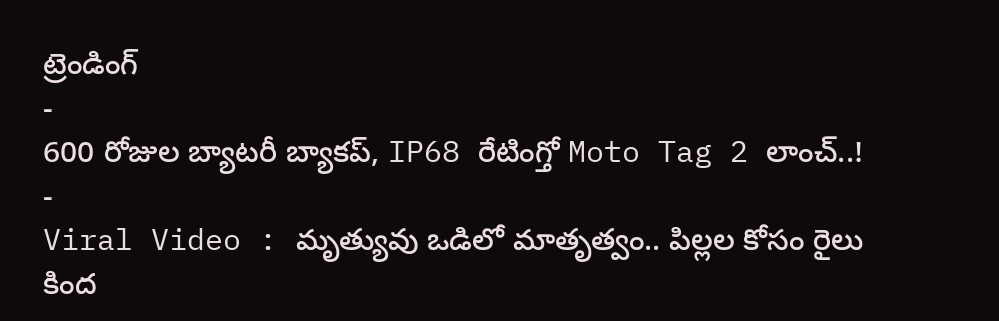ట్రెండింగ్
-
600 రోజుల బ్యాటరీ బ్యాకప్, IP68 రేటింగ్తో Moto Tag 2 లాంచ్..!
-
Viral Video : మృత్యువు ఒడిలో మాతృత్వం.. పిల్లల కోసం రైలు కింద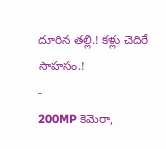దూరిన తల్లి.! కళ్లు చెదిరే సాహసం.!
-
200MP కెమెరా,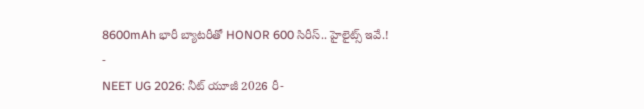8600mAh భారీ బ్యాటరీతో HONOR 600 సిరీస్.. హైలైట్స్ ఇవే.!
-
NEET UG 2026: నీట్ యూజీ 2026 రీ-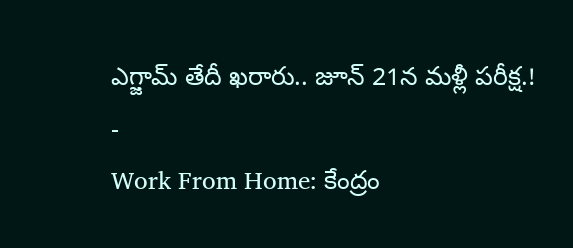ఎగ్జామ్ తేదీ ఖరారు.. జూన్ 21న మళ్లీ పరీక్ష.!
-
Work From Home: కేంద్రం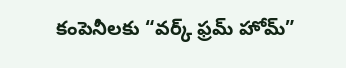కంపెనీలకు “వర్క్ ఫ్రమ్ హోమ్”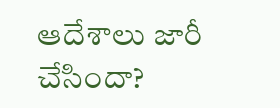ఆదేశాలు జారీ చేసిందా?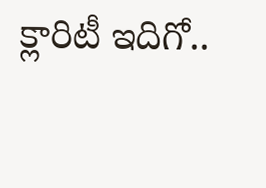క్లారిటీ ఇదిగో..